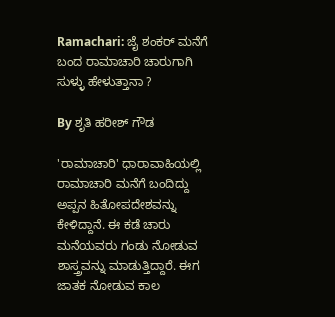Ramachari: ಜೈ ಶಂಕರ್ ಮನೆಗೆ ಬಂದ ರಾಮಾಚಾರಿ ಚಾರುಗಾಗಿ ಸುಳ್ಳು ಹೇಳುತ್ತಾನಾ ?

By ಶೃತಿ ಹರೀಶ್ ಗೌಡ

'ರಾಮಾಚಾರಿ' ಧಾರಾವಾಹಿಯಲ್ಲಿ ರಾಮಾಚಾರಿ ಮನೆಗೆ ಬಂದಿದ್ದು ಅಪ್ಪನ ಹಿತೋಪದೇಶವನ್ನು ಕೇಳಿದ್ದಾನೆ. ಈ ಕಡೆ ಚಾರು ಮನೆಯವರು ಗಂಡು ನೋಡುವ ಶಾಸ್ತ್ರವನ್ನು ಮಾಡುತ್ತಿದ್ದಾರೆ. ಈಗ ಜಾತಕ ನೋಡುವ ಕಾಲ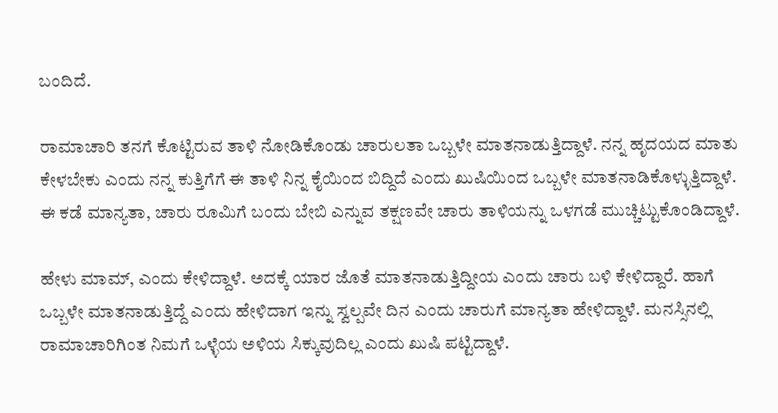ಬಂದಿದೆ.

ರಾಮಾಚಾರಿ ತನಗೆ ಕೊಟ್ಟಿರುವ ತಾಳಿ ನೋಡಿಕೊಂಡು ಚಾರುಲತಾ ಒಬ್ಬಳೇ ಮಾತನಾಡುತ್ತಿದ್ದಾಳೆ. ನನ್ನ ಹೃದಯದ ಮಾತು ಕೇಳಬೇಕು ಎಂದು ನನ್ನ ಕುತ್ತಿಗೆಗೆ ಈ ತಾಳಿ ನಿನ್ನ ಕೈಯಿಂದ ಬಿದ್ದಿದೆ ಎಂದು ಖುಷಿಯಿಂದ ಒಬ್ಬಳೇ ಮಾತನಾಡಿಕೊಳ್ಳುತ್ತಿದ್ದಾಳೆ. ಈ ಕಡೆ ಮಾನ್ಯತಾ, ಚಾರು ರೂಮಿಗೆ ಬಂದು ಬೇಬಿ ಎನ್ನುವ ತಕ್ಷಣವೇ ಚಾರು ತಾಳಿಯನ್ನು ಒಳಗಡೆ ಮುಚ್ಚಿಟ್ಟುಕೊಂಡಿದ್ದಾಳೆ.

ಹೇಳು ಮಾಮ್, ಎಂದು ಕೇಳಿದ್ದಾಳೆ. ಅದಕ್ಕೆ ಯಾರ ಜೊತೆ ಮಾತನಾಡುತ್ತಿದ್ದೀಯ ಎಂದು ಚಾರು ಬಳಿ ಕೇಳಿದ್ದಾರೆ. ಹಾಗೆ ಒಬ್ಬಳೇ ಮಾತನಾಡುತ್ತಿದ್ದೆ ಎಂದು ಹೇಳಿದಾಗ ಇನ್ನು ಸ್ವಲ್ಪವೇ ದಿನ ಎಂದು ಚಾರುಗೆ ಮಾನ್ಯತಾ ಹೇಳಿದ್ದಾಳೆ. ಮನಸ್ಸಿನಲ್ಲಿ ರಾಮಾಚಾರಿಗಿಂತ ನಿಮಗೆ ಒಳ್ಳೆಯ ಅಳಿಯ ಸಿಕ್ಕುವುದಿಲ್ಲ ಎಂದು ಖುಷಿ ಪಟ್ಟಿದ್ದಾಳೆ.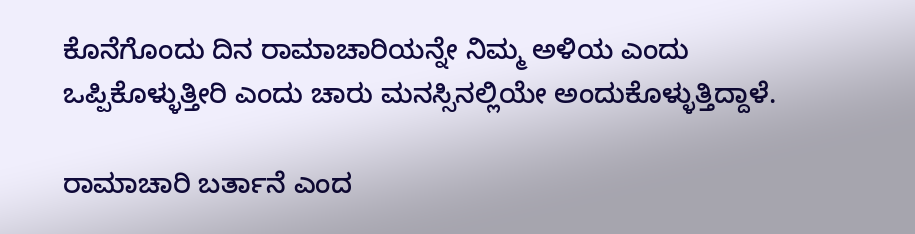ಕೊನೆಗೊಂದು ದಿನ ರಾಮಾಚಾರಿಯನ್ನೇ ನಿಮ್ಮ ಅಳಿಯ ಎಂದು ಒಪ್ಪಿಕೊಳ್ಳುತ್ತೀರಿ ಎಂದು ಚಾರು ಮನಸ್ಸಿನಲ್ಲಿಯೇ ಅಂದುಕೊಳ್ಳುತ್ತಿದ್ದಾಳೆ.

ರಾಮಾಚಾರಿ ಬರ್ತಾನೆ ಎಂದ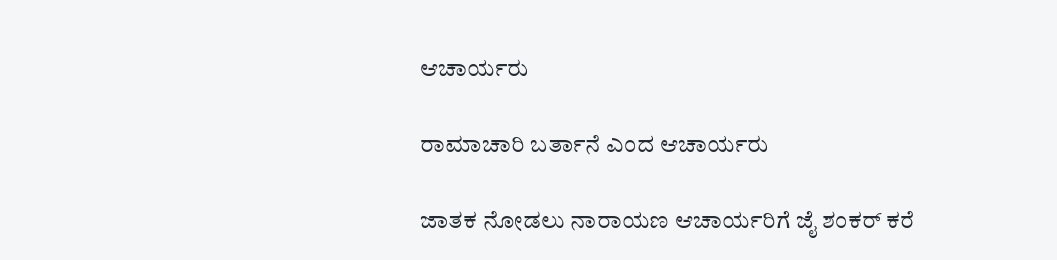ಆಚಾರ್ಯರು

ರಾಮಾಚಾರಿ ಬರ್ತಾನೆ ಎಂದ ಆಚಾರ್ಯರು

ಜಾತಕ ನೋಡಲು ನಾರಾಯಣ ಆಚಾರ್ಯರಿಗೆ ಜೈ ಶಂಕರ್ ಕರೆ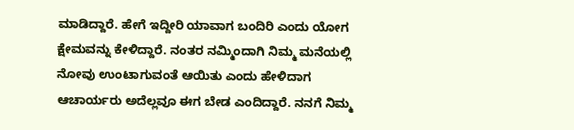ಮಾಡಿದ್ದಾರೆ. ಹೇಗೆ ಇದ್ದೀರಿ ಯಾವಾಗ ಬಂದಿರಿ ಎಂದು ಯೋಗ ಕ್ಷೇಮವನ್ನು ಕೇಳಿದ್ದಾರೆ. ನಂತರ ನಮ್ಮಿಂದಾಗಿ ನಿಮ್ಮ ಮನೆಯಲ್ಲಿ ನೋವು ಉಂಟಾಗುವಂತೆ ಆಯಿತು ಎಂದು ಹೇಳಿದಾಗ ಆಚಾರ್ಯರು ಅದೆಲ್ಲವೂ ಈಗ ಬೇಡ ಎಂದಿದ್ದಾರೆ. ನನಗೆ ನಿಮ್ಮ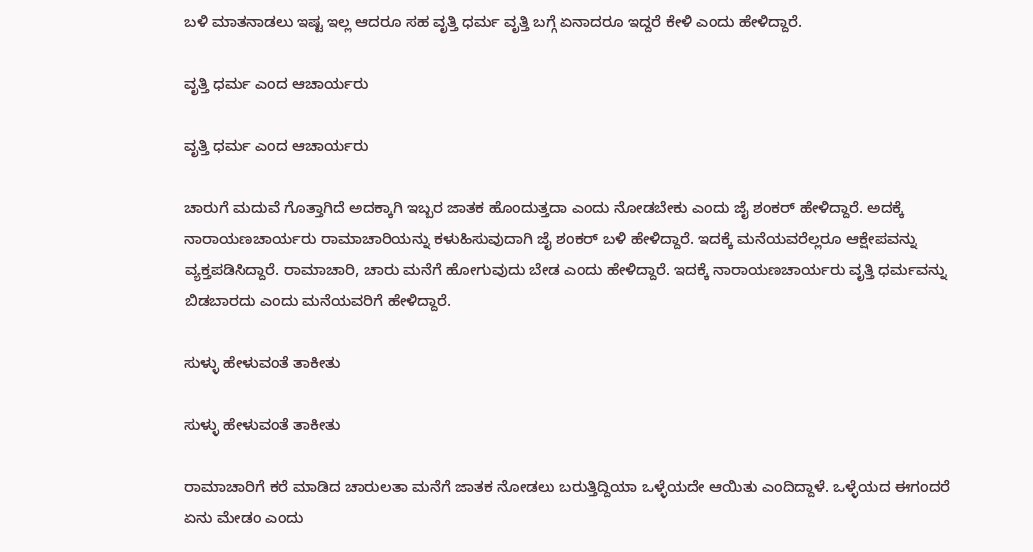ಬಳಿ ಮಾತನಾಡಲು ಇಷ್ಟ ಇಲ್ಲ ಆದರೂ ಸಹ ವೃತ್ತಿ ಧರ್ಮ ವೃತ್ತಿ ಬಗ್ಗೆ ಏನಾದರೂ ಇದ್ದರೆ ಕೇಳಿ ಎಂದು ಹೇಳಿದ್ದಾರೆ.

ವೃತ್ತಿ ಧರ್ಮ ಎಂದ ಆಚಾರ್ಯರು

ವೃತ್ತಿ ಧರ್ಮ ಎಂದ ಆಚಾರ್ಯರು

ಚಾರುಗೆ ಮದುವೆ ಗೊತ್ತಾಗಿದೆ ಅದಕ್ಕಾಗಿ ಇಬ್ಬರ ಜಾತಕ ಹೊಂದುತ್ತದಾ ಎಂದು ನೋಡಬೇಕು ಎಂದು ಜೈ ಶಂಕರ್ ಹೇಳಿದ್ದಾರೆ. ಅದಕ್ಕೆ ನಾರಾಯಣಚಾರ್ಯರು ರಾಮಾಚಾರಿಯನ್ನು ಕಳುಹಿಸುವುದಾಗಿ ಜೈ ಶಂಕರ್ ಬಳಿ ಹೇಳಿದ್ದಾರೆ. ಇದಕ್ಕೆ ಮನೆಯವರೆಲ್ಲರೂ ಆಕ್ಷೇಪವನ್ನು ವ್ಯಕ್ತಪಡಿಸಿದ್ದಾರೆ. ರಾಮಾಚಾರಿ, ಚಾರು ಮನೆಗೆ ಹೋಗುವುದು ಬೇಡ ಎಂದು ಹೇಳಿದ್ದಾರೆ. ಇದಕ್ಕೆ ನಾರಾಯಣಚಾರ್ಯರು ವೃತ್ತಿ ಧರ್ಮವನ್ನು ಬಿಡಬಾರದು ಎಂದು ಮನೆಯವರಿಗೆ ಹೇಳಿದ್ದಾರೆ.

ಸುಳ್ಳು ಹೇಳುವಂತೆ ತಾಕೀತು

ಸುಳ್ಳು ಹೇಳುವಂತೆ ತಾಕೀತು

ರಾಮಾಚಾರಿಗೆ ಕರೆ ಮಾಡಿದ ಚಾರುಲತಾ ಮನೆಗೆ ಜಾತಕ ನೋಡಲು ಬರುತ್ತಿದ್ದಿಯಾ ಒಳ್ಳೆಯದೇ ಆಯಿತು ಎಂದಿದ್ದಾಳೆ. ಒಳ್ಳೆಯದ ಈಗಂದರೆ ಏನು ಮೇಡಂ ಎಂದು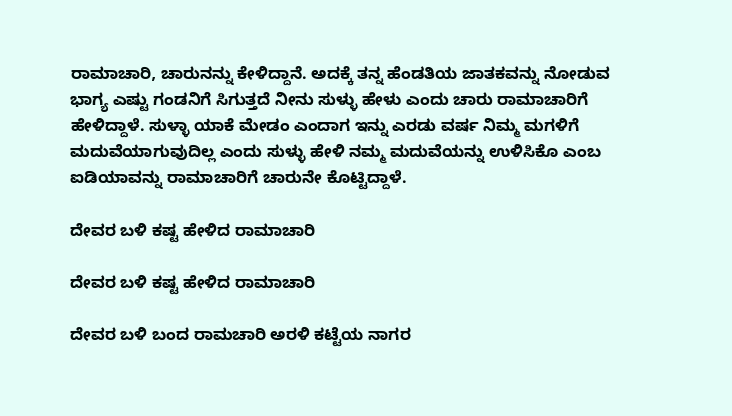ರಾಮಾಚಾರಿ, ಚಾರುನನ್ನು ಕೇಳಿದ್ದಾನೆ. ಅದಕ್ಕೆ ತನ್ನ ಹೆಂಡತಿಯ ಜಾತಕವನ್ನು ನೋಡುವ ಭಾಗ್ಯ ಎಷ್ಟು ಗಂಡನಿಗೆ ಸಿಗುತ್ತದೆ ನೀನು ಸುಳ್ಳು ಹೇಳು ಎಂದು ಚಾರು ರಾಮಾಚಾರಿಗೆ ಹೇಳಿದ್ದಾಳೆ. ಸುಳ್ಳಾ ಯಾಕೆ ಮೇಡಂ ಎಂದಾಗ ಇನ್ನು ಎರಡು ವರ್ಷ ನಿಮ್ಮ ಮಗಳಿಗೆ ಮದುವೆಯಾಗುವುದಿಲ್ಲ ಎಂದು ಸುಳ್ಳು ಹೇಳಿ ನಮ್ಮ ಮದುವೆಯನ್ನು ಉಳಿಸಿಕೊ ಎಂಬ ಐಡಿಯಾವನ್ನು ರಾಮಾಚಾರಿಗೆ ಚಾರುನೇ ಕೊಟ್ಟಿದ್ದಾಳೆ.

ದೇವರ ಬಳಿ ಕಷ್ಟ ಹೇಳಿದ ರಾಮಾಚಾರಿ

ದೇವರ ಬಳಿ ಕಷ್ಟ ಹೇಳಿದ ರಾಮಾಚಾರಿ

ದೇವರ ಬಳಿ ಬಂದ ರಾಮಚಾರಿ ಅರಳಿ ಕಟ್ಟೆಯ ನಾಗರ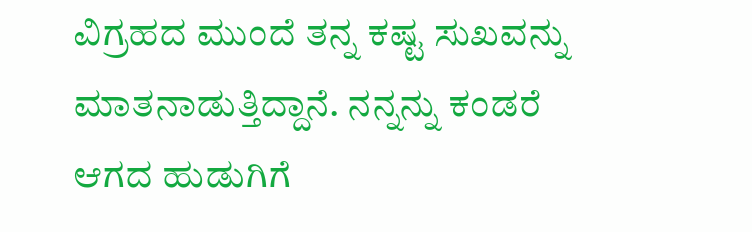ವಿಗ್ರಹದ ಮುಂದೆ ತನ್ನ ಕಷ್ಟ ಸುಖವನ್ನು ಮಾತನಾಡುತ್ತಿದ್ದಾನೆ. ನನ್ನನ್ನು ಕಂಡರೆ ಆಗದ ಹುಡುಗಿಗೆ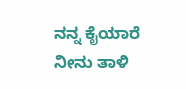ನನ್ನ ಕೈಯಾರೆ ನೀನು ತಾಳಿ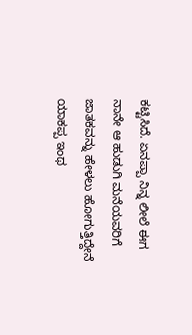ಕಟ್ಟಿಸಿದೆ. ಏನಪ್ಪಾ ನಿನ್ನ ಲೀಲೆ ಈಗ ನಾನೇ ಆ ಹುಡುಗಿ ಮನೆಯವರಿಗೆ ಜಾತಕವನ್ನು ಹೇಳಲು ಹೋಗುತ್ತಿದ್ದೇನೆ ಯಾಕಪ್ಪ ಇಂಥ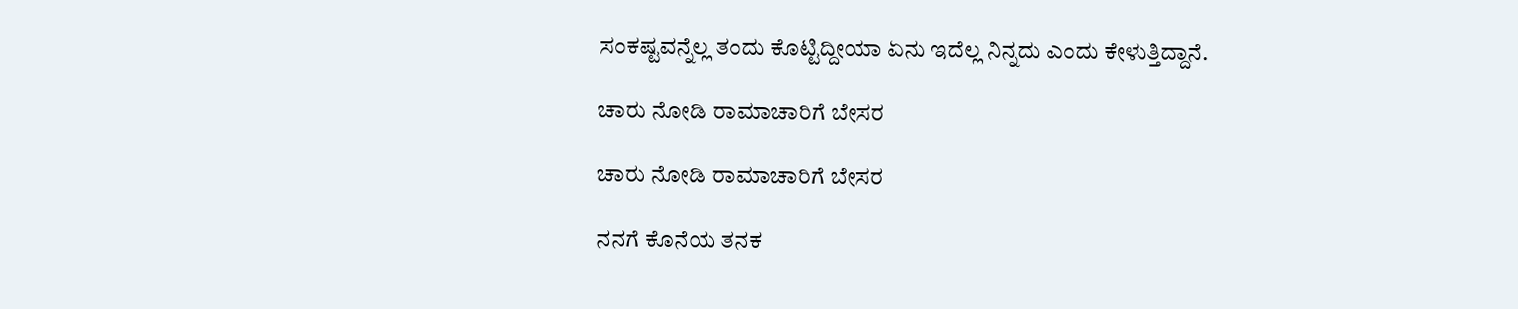ಸಂಕಷ್ಟವನ್ನೆಲ್ಲ ತಂದು ಕೊಟ್ಟಿದ್ದೀಯಾ ಏನು ಇದೆಲ್ಲ ನಿನ್ನದು ಎಂದು ಕೇಳುತ್ತಿದ್ದಾನೆ.

ಚಾರು ನೋಡಿ ರಾಮಾಚಾರಿಗೆ ಬೇಸರ

ಚಾರು ನೋಡಿ ರಾಮಾಚಾರಿಗೆ ಬೇಸರ

ನನಗೆ ಕೊನೆಯ ತನಕ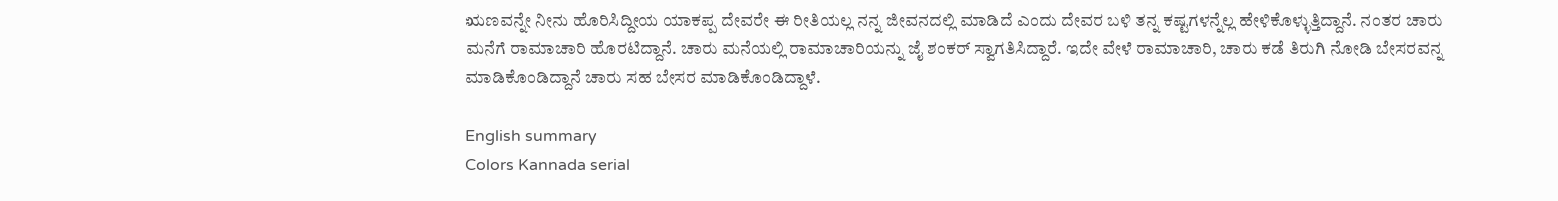ಋಣವನ್ನೇ ನೀನು ಹೊರಿಸಿದ್ದೀಯ ಯಾಕಪ್ಪ ದೇವರೇ ಈ ರೀತಿಯಲ್ಲ ನನ್ನ ಜೀವನದಲ್ಲಿ ಮಾಡಿದೆ ಎಂದು ದೇವರ ಬಳಿ ತನ್ನ ಕಷ್ಟಗಳನ್ನೆಲ್ಲ ಹೇಳಿಕೊಳ್ಳುತ್ತಿದ್ದಾನೆ. ನಂತರ ಚಾರು ಮನೆಗೆ ರಾಮಾಚಾರಿ ಹೊರಟಿದ್ದಾನೆ. ಚಾರು ಮನೆಯಲ್ಲಿ ರಾಮಾಚಾರಿಯನ್ನು ಜೈ ಶಂಕರ್ ಸ್ವಾಗತಿಸಿದ್ದಾರೆ. ಇದೇ ವೇಳೆ ರಾಮಾಚಾರಿ, ಚಾರು ಕಡೆ ತಿರುಗಿ ನೋಡಿ ಬೇಸರವನ್ನ ಮಾಡಿಕೊಂಡಿದ್ದಾನೆ ಚಾರು ಸಹ ಬೇಸರ ಮಾಡಿಕೊಂಡಿದ್ದಾಳೆ.

English summary
Colors Kannada serial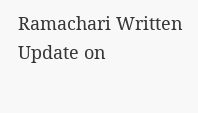Ramachari Written Update on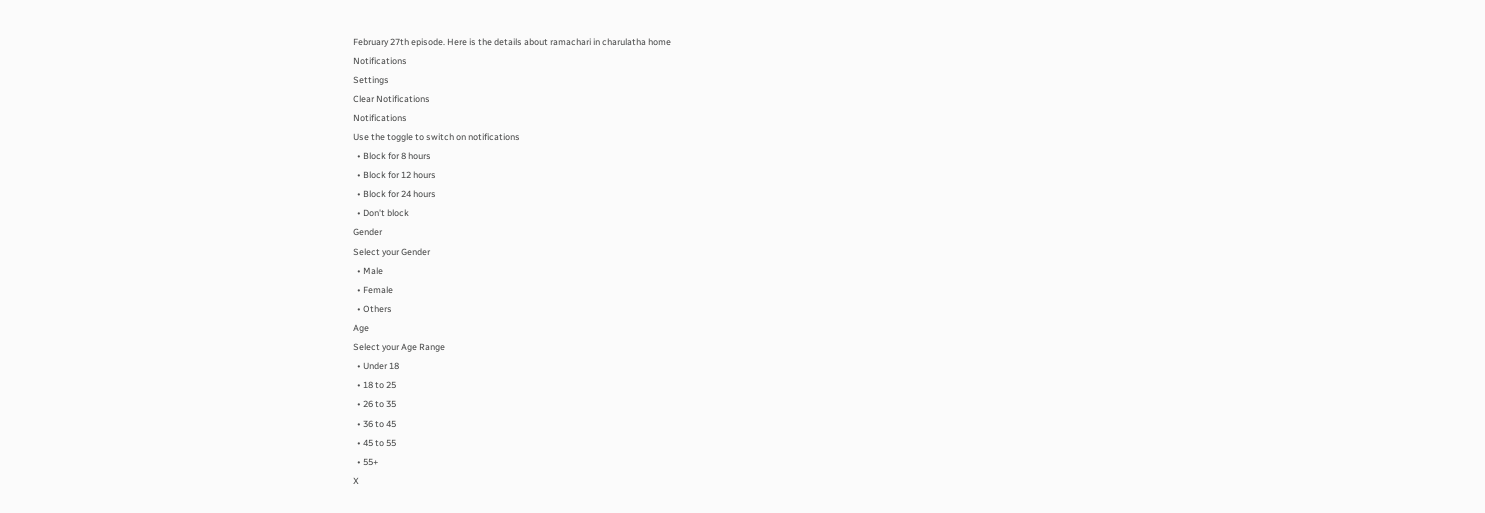February 27th episode. Here is the details about ramachari in charulatha home
Notifications
Settings
Clear Notifications
Notifications
Use the toggle to switch on notifications
  • Block for 8 hours
  • Block for 12 hours
  • Block for 24 hours
  • Don't block
Gender
Select your Gender
  • Male
  • Female
  • Others
Age
Select your Age Range
  • Under 18
  • 18 to 25
  • 26 to 35
  • 36 to 45
  • 45 to 55
  • 55+
X